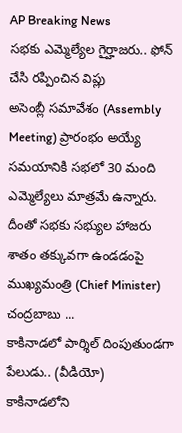AP Breaking News
సభకు ఎమ్మెల్యేల గైర్హాజరు.. ఫోన్ చేసి రప్పించిన విప్లు
అసెంబ్లీ సమావేశం (Assembly Meeting) ప్రారంభం అయ్యే సమయానికి సభలో 30 మంది ఎమ్మెల్యేలు మాత్రమే ఉన్నారు. దీంతో సభకు సభ్యుల హాజరు శాతం తక్కువగా ఉండడంపై ముఖ్యమంత్రి (Chief Minister) చంద్రబాబు ...
కాకినాడలో పార్శిల్ దింపుతుండగా పేలుడు.. (వీడియో)
కాకినాడలోని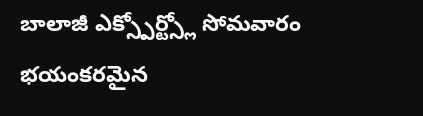బాలాజీ ఎక్స్పోర్ట్స్లో సోమవారం భయంకరమైన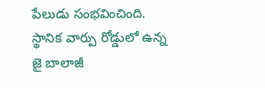పేలుడు సంభవించింది. స్థానిక వార్పు రోడ్డులో ఉన్న జై బాలాజీ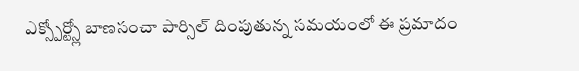ఎక్స్పోర్ట్స్లో బాణసంచా పార్సిల్ దింపుతున్న సమయంలో ఈ ప్రమాదం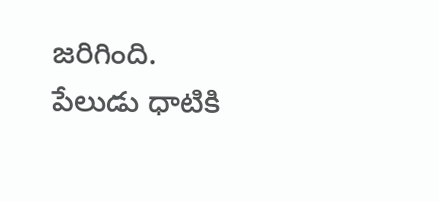జరిగింది. పేలుడు ధాటికి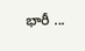భారీ ...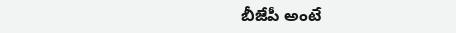బీజేపీ అంటే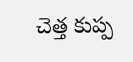చెత్త కుప్ప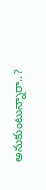అనుకుంటున్నారా..?